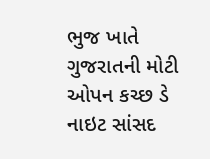ભુજ ખાતે ગુજરાતની મોટી ઓપન કચ્છ ડે નાઇટ સાંસદ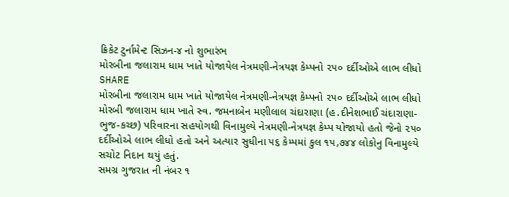ક્રિકેટ ટુર્નામેન્ટ સિઝન-૪ નો શુભારંભ
મોરબીના જલારામ ધામ ખાતે યોજાયેલ નેત્રમણી-નેત્રયજ્ઞ કેમ્પનો ૨૫૦ દર્દીઓએ લાભ લીધો
SHARE
મોરબીના જલારામ ધામ ખાતે યોજાયેલ નેત્રમણી-નેત્રયજ્ઞ કેમ્પનો ૨૫૦ દર્દીઓએ લાભ લીધો
મોરબી જલારામ ધામ ખાતે સ્વ. જમનાબેન મણીલાલ ચંદારાણા (હ.દીનેશભાઈ ચંદારાણા-ભુજ-કચ્છ) પરિવારના સહયોગથી વિનામુલ્યે નેત્રમણી-નેત્રયજ્ઞ કેમ્પ યોજાયો હતો જેનો ૨૫૦ દર્દીઓએ લાભ લીધો હતો અને અત્યાર સુધીના ૫૬ કેમ્પમાં કુલ ૧૫,૭૪૪ લોકોનુ વિનામુલ્યે સચોટ નિદાન થયું હતું.
સમગ્ર ગુજરાત ની નંબર ૧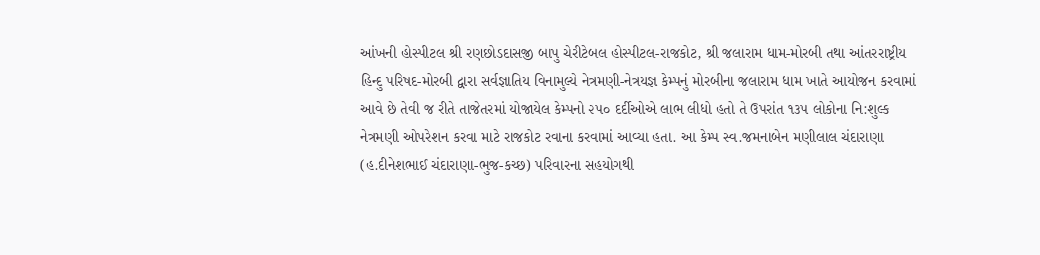આંખની હોસ્પીટલ શ્રી રણછોડદાસજી બાપુ ચેરીટેબલ હોસ્પીટલ-રાજકોટ, શ્રી જલારામ ધામ-મોરબી તથા આંતરરાષ્ટ્રીય હિન્દુ પરિષદ-મોરબી દ્વારા સર્વજ્ઞાતિય વિનામુલ્યે નેત્રમણી-નેત્રયજ્ઞ કેમ્પનું મોરબીના જલારામ ધામ ખાતે આયોજન કરવામાં આવે છે તેવી જ રીતે તાજેતરમાં યોજાયેલ કેમ્પનો ૨૫૦ દર્દીઓએ લાભ લીધો હતો તે ઉપરાંત ૧૩૫ લોકોના નિ:શુલ્ક નેત્રમણી ઓપરેશન કરવા માટે રાજકોટ રવાના કરવામાં આવ્યા હતા. આ કેમ્પ સ્વ.જમનાબેન મણીલાલ ચંદારાણા (હ.દીનેશભાઈ ચંદારાણા-ભુજ-કચ્છ) પરિવારના સહયોગથી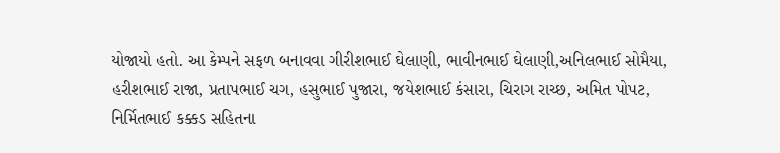યોજાયો હતો. આ કેમ્પને સફળ બનાવવા ગીરીશભાઈ ઘેલાણી, ભાવીનભાઈ ઘેલાણી,અનિલભાઈ સોમૈયા, હરીશભાઈ રાજા, પ્રતાપભાઈ ચગ, હસુભાઈ પુજારા, જયેશભાઈ કંસારા, ચિરાગ રાચ્છ, અમિત પોપટ, નિર્મિતભાઈ કક્કડ સહિતના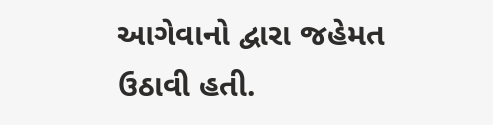આગેવાનો દ્વારા જહેમત ઉઠાવી હતી.